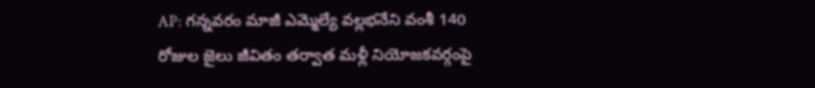AP: గన్నవరం మాజీ ఎమ్మెల్యే వల్లభనేని వంశీ 140 రోజుల జైలు జీవితం తర్వాత మళ్లీ నియోజకవర్గంపై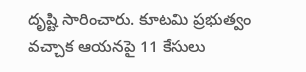దృష్టి సారించారు. కూటమి ప్రభుత్వం వచ్చాక ఆయనపై 11 కేసులు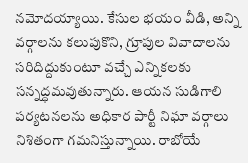నమోదయ్యాయి. కేసుల భయం వీడి, అన్ని వర్గాలను కలుపుకొని, గ్రూపుల వివాదాలను సరిదిద్దుకుంటూ వచ్చే ఎన్నికలకు సన్నద్ధమవుతున్నారు. ఆయన సుడిగాలి పర్యటనలను అధికార పార్టీ నిఘా వర్గాలు నిశితంగా గమనిస్తున్నాయి. రాబోయే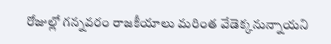రోజుల్లో గన్నవరం రాజకీయాలు మరింత వేడెక్కనున్నాయని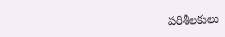పరిశీలకులు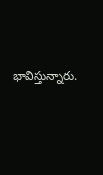భావిస్తున్నారు.